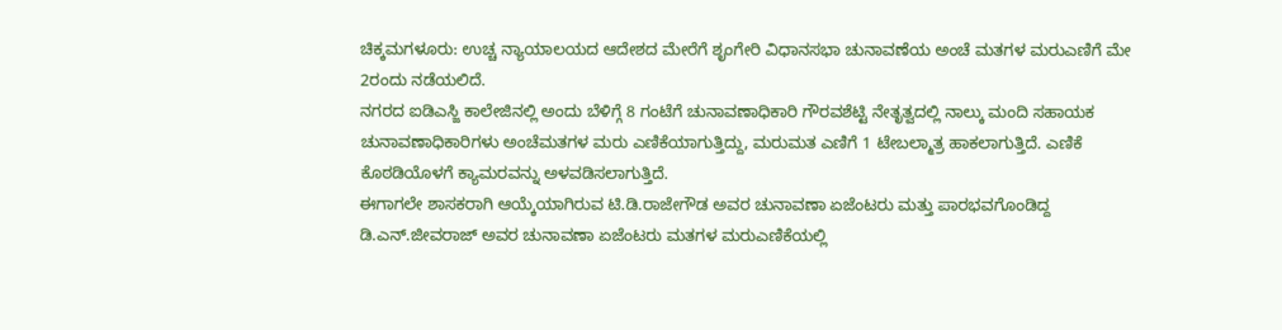ಚಿಕ್ಕಮಗಳೂರು: ಉಚ್ಚ ನ್ಯಾಯಾಲಯದ ಆದೇಶದ ಮೇರೆಗೆ ಶೃಂಗೇರಿ ವಿಧಾನಸಭಾ ಚುನಾವಣೆಯ ಅಂಚೆ ಮತಗಳ ಮರುಎಣಿಗೆ ಮೇ 2ರಂದು ನಡೆಯಲಿದೆ.
ನಗರದ ಐಡಿಎಸ್ಜಿ ಕಾಲೇಜಿನಲ್ಲಿ ಅಂದು ಬೆಳಿಗ್ಗೆ 8 ಗಂಟೆಗೆ ಚುನಾವಣಾಧಿಕಾರಿ ಗೌರವಶೆಟ್ಟಿ ನೇತೃತ್ವದಲ್ಲಿ ನಾಲ್ಕು ಮಂದಿ ಸಹಾಯಕ ಚುನಾವಣಾಧಿಕಾರಿಗಳು ಅಂಚೆಮತಗಳ ಮರು ಎಣಿಕೆಯಾಗುತ್ತಿದ್ದು, ಮರುಮತ ಎಣಿಗೆ 1 ಟೇಬಲ್ಮಾತ್ರ ಹಾಕಲಾಗುತ್ತಿದೆ. ಎಣಿಕೆ ಕೊಠಡಿಯೊಳಗೆ ಕ್ಯಾಮರವನ್ನು ಅಳವಡಿಸಲಾಗುತ್ತಿದೆ.
ಈಗಾಗಲೇ ಶಾಸಕರಾಗಿ ಆಯ್ಕೆಯಾಗಿರುವ ಟಿ.ಡಿ.ರಾಜೇಗೌಡ ಅವರ ಚುನಾವಣಾ ಏಜೆಂಟರು ಮತ್ತು ಪಾರಭವಗೊಂಡಿದ್ದ ಡಿ.ಎನ್.ಜೀವರಾಜ್ ಅವರ ಚುನಾವಣಾ ಏಜೆಂಟರು ಮತಗಳ ಮರುಎಣಿಕೆಯಲ್ಲಿ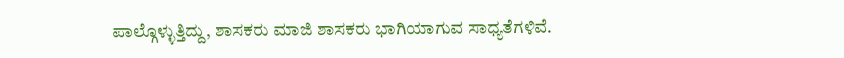ಪಾಲ್ಗೊಳ್ಳುತ್ತಿದ್ದು, ಶಾಸಕರು ಮಾಜಿ ಶಾಸಕರು ಭಾಗಿಯಾಗುವ ಸಾಧ್ಯತೆಗಳಿವೆ.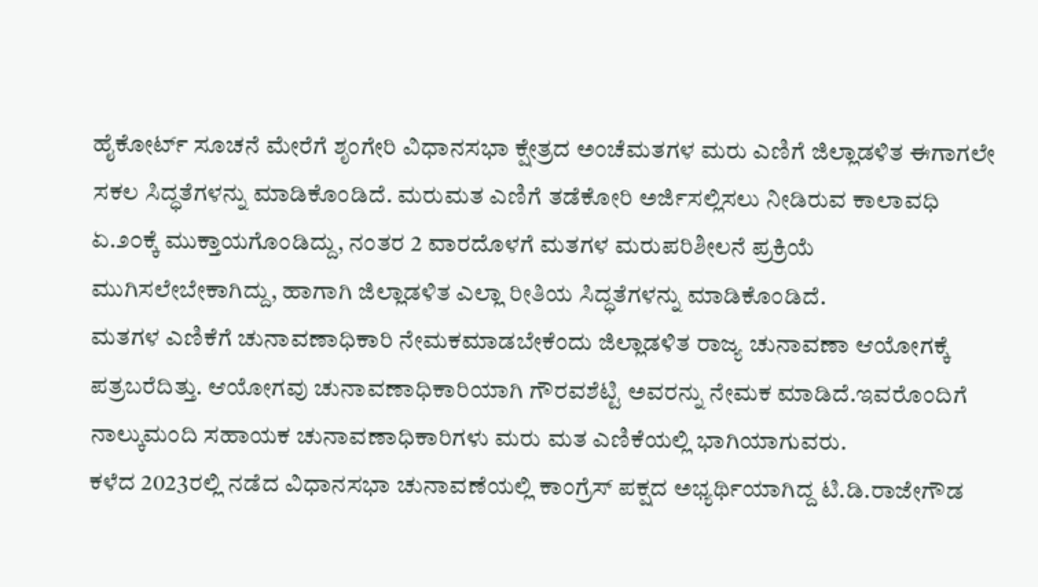ಹೈಕೋರ್ಟ್ ಸೂಚನೆ ಮೇರೆಗೆ ಶೃಂಗೇರಿ ವಿಧಾನಸಭಾ ಕ್ಷೇತ್ರದ ಅಂಚೆಮತಗಳ ಮರು ಎಣಿಗೆ ಜಿಲ್ಲಾಡಳಿತ ಈಗಾಗಲೇ ಸಕಲ ಸಿದ್ಧತೆಗಳನ್ನು ಮಾಡಿಕೊಂಡಿದೆ. ಮರುಮತ ಎಣಿಗೆ ತಡೆಕೋರಿ ಅರ್ಜಿಸಲ್ಲಿಸಲು ನೀಡಿರುವ ಕಾಲಾವಧಿ ಏ.೨೦ಕ್ಕೆ ಮುಕ್ತಾಯಗೊಂಡಿದ್ದು, ನಂತರ 2 ವಾರದೊಳಗೆ ಮತಗಳ ಮರುಪರಿಶೀಲನೆ ಪ್ರಕ್ರಿಯೆ ಮುಗಿಸಲೇಬೇಕಾಗಿದ್ದು, ಹಾಗಾಗಿ ಜಿಲ್ಲಾಡಳಿತ ಎಲ್ಲಾ ರೀತಿಯ ಸಿದ್ಧತೆಗಳನ್ನು ಮಾಡಿಕೊಂಡಿದೆ.
ಮತಗಳ ಎಣಿಕೆಗೆ ಚುನಾವಣಾಧಿಕಾರಿ ನೇಮಕಮಾಡಬೇಕೆಂದು ಜಿಲ್ಲಾಡಳಿತ ರಾಜ್ಯ ಚುನಾವಣಾ ಆಯೋಗಕ್ಕೆ ಪತ್ರಬರೆದಿತ್ತು. ಆಯೋಗವು ಚುನಾವಣಾಧಿಕಾರಿಯಾಗಿ ಗೌರವಶೆಟ್ಟಿ ಅವರನ್ನು ನೇಮಕ ಮಾಡಿದೆ.ಇವರೊಂದಿಗೆ ನಾಲ್ಕುಮಂದಿ ಸಹಾಯಕ ಚುನಾವಣಾಧಿಕಾರಿಗಳು ಮರು ಮತ ಎಣಿಕೆಯಲ್ಲಿ ಭಾಗಿಯಾಗುವರು.
ಕಳೆದ 2023ರಲ್ಲಿ ನಡೆದ ವಿಧಾನಸಭಾ ಚುನಾವಣೆಯಲ್ಲಿ ಕಾಂಗ್ರೆಸ್ ಪಕ್ಷದ ಅಭ್ಯರ್ಥಿಯಾಗಿದ್ದ ಟಿ.ಡಿ.ರಾಜೇಗೌಡ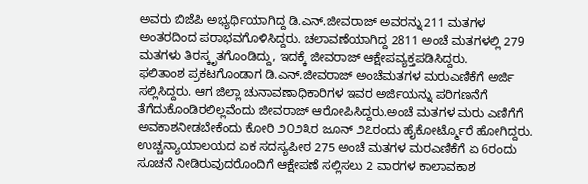ಅವರು ಬಿಜೆಪಿ ಅಭ್ಯರ್ಥಿಯಾಗಿದ್ದ ಡಿ.ಎನ್.ಜೀವರಾಜ್ ಅವರನ್ನು211 ಮತಗಳ ಅಂತರದಿಂದ ಪರಾಭವಗೊಳಿಸಿದ್ದರು. ಚಲಾವಣೆಯಾಗಿದ್ದ 2811 ಅಂಚೆ ಮತಗಳಲ್ಲಿ 279 ಮತಗಳು ತಿರಸ್ಕೃತಗೊಂಡಿದ್ದು, ಇದಕ್ಕೆ ಜೀವರಾಜ್ ಆಕ್ಷೇಪವ್ಯಕ್ತಪಡಿಸಿದ್ದರು.
ಫಲಿತಾಂಶ ಪ್ರಕಟಗೊಂಡಾಗ ಡಿ.ಎನ್.ಜೀವರಾಜ್ ಅಂಚೆಮತಗಳ ಮರುಎಣಿಕೆಗೆ ಅರ್ಜಿ ಸಲ್ಲಿಸಿದ್ದರು. ಆಗ ಜಿಲ್ಲಾ ಚುನಾವಣಾಧಿಕಾರಿಗಳ ಇವರ ಅರ್ಜಿಯನ್ನು ಪರಿಗಣನೆಗೆ ತೆಗೆದುಕೊಂಡಿರಲಿಲ್ಲವೆಂದು ಜೀವರಾಜ್ ಆರೋಪಿಸಿದ್ದರು.ಅಂಚೆ ಮತಗಳ ಮರು ಎಣಿಗೆಗೆ ಅವಕಾಶನೀಡಬೇಕೆಂದು ಕೋರಿ ೨೦೨೩ರ ಜೂನ್ ೨೭ರಂದು ಹೈಕೋರ್ಟ್ಮೊರೆ ಹೋಗಿದ್ದರು.
ಉಚ್ಚನ್ಯಾಯಾಲಯದ ಏಕ ಸದಸ್ಯಪೀಠ 275 ಅಂಚೆ ಮತಗಳ ಮರಎಣಿಕೆಗೆ ಏ 6ರಂದು ಸೂಚನೆ ನೀಡಿರುವುದರೊಂದಿಗೆ ಆಕ್ಷೇಪಣೆ ಸಲ್ಲಿಸಲು 2 ವಾರಗಳ ಕಾಲಾವಕಾಶ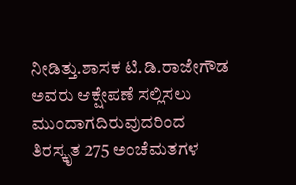ನೀಡಿತ್ತು.ಶಾಸಕ ಟಿ.ಡಿ.ರಾಜೇಗೌಡ ಅವರು ಆಕ್ಷೇಪಣೆ ಸಲ್ಲಿಸಲು ಮುಂದಾಗದಿರುವುದರಿಂದ ತಿರಸ್ಕೃತ 275 ಅಂಚೆಮತಗಳ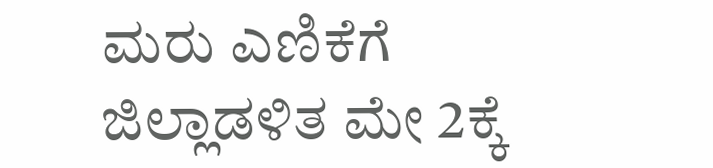ಮರು ಎಣಿಕೆಗೆ ಜಿಲ್ಲಾಡಳಿತ ಮೇ 2ಕ್ಕೆ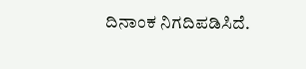ದಿನಾಂಕ ನಿಗದಿಪಡಿಸಿದೆ.